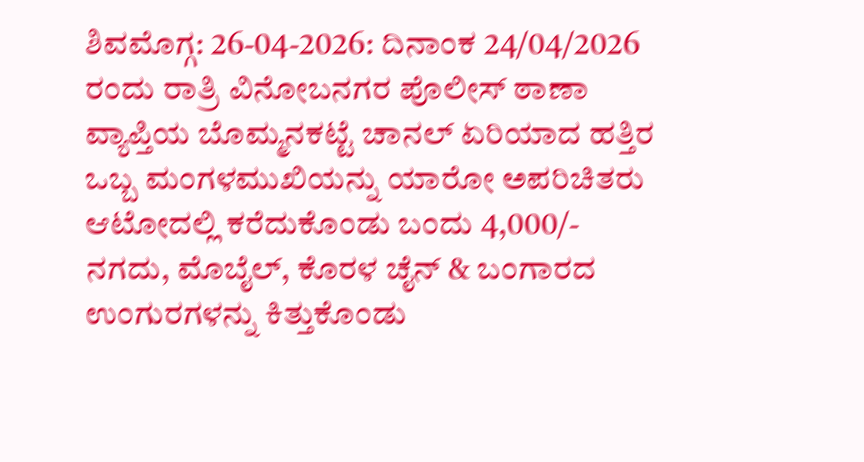ಶಿವಮೊಗ್ಗ: 26-04-2026: ದಿನಾಂಕ 24/04/2026 ರಂದು ರಾತ್ರಿ ವಿನೋಬನಗರ ಪೊಲೀಸ್ ಠಾಣಾ ವ್ಯಾಪ್ತಿಯ ಬೊಮ್ಮನಕಟ್ಟೆ ಚಾನಲ್ ಏರಿಯಾದ ಹತ್ತಿರ ಒಬ್ಬ ಮಂಗಳಮುಖಿಯನ್ನು ಯಾರೋ ಅಪರಿಚಿತರು ಆಟೋದಲ್ಲಿ ಕರೆದುಕೊಂಡು ಬಂದು 4,000/- ನಗದು, ಮೊಬೈಲ್, ಕೊರಳ ಚೈನ್ & ಬಂಗಾರದ ಉಂಗುರಗಳನ್ನು ಕಿತ್ತುಕೊಂಡು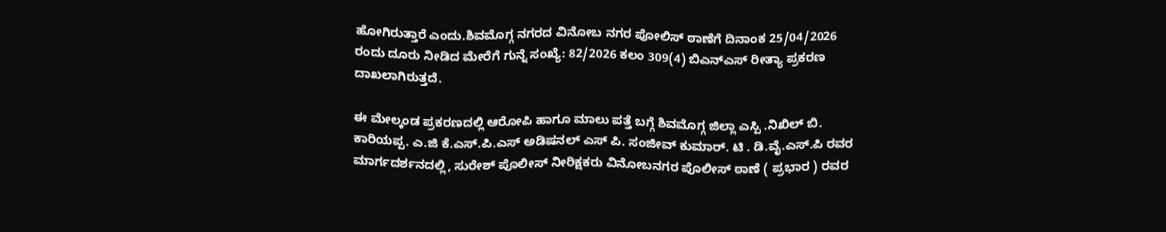ಹೋಗಿರುತ್ತಾರೆ ಎಂದು.ಶಿವಮೊಗ್ಗ ನಗರದ ವಿನೋಬ ನಗರ ಪೋಲಿಸ್ ಠಾಣೆಗೆ ದಿನಾಂಕ 25/04/2026 ರಂದು ದೂರು ನೀಡಿದ ಮೇರೆಗೆ ಗುನ್ನೆ ಸಂಖ್ಯೆ: 82/2026 ಕಲಂ 309(4) ಬಿಎನ್ಎಸ್ ರೀತ್ಯಾ ಪ್ರಕರಣ ದಾಖಲಾಗಿರುತ್ತದೆ.

ಈ ಮೇಲ್ಕಂಡ ಪ್ರಕರಣದಲ್ಲಿ ಆರೋಪಿ ಹಾಗೂ ಮಾಲು ಪತ್ತೆ ಬಗ್ಗೆ ಶಿವಮೊಗ್ಗ ಜಿಲ್ಲಾ ಎಸ್ಪಿ .ನಿಖಿಲ್ ಬಿ. ಕಾರಿಯಪ್ಪ. ಎ.ಜಿ ಕೆ.ಎಸ್.ಪಿ.ಎಸ್ ಅಡಿಷನಲ್ ಎಸ್ ಪಿ. ಸಂಜೀವ್ ಕುಮಾರ್. ಟಿ . ಡಿ.ವೈ.ಎಸ್.ಪಿ ರವರ ಮಾರ್ಗದರ್ಶನದಲ್ಲಿ, ಸುರೇಶ್ ಪೊಲೀಸ್ ನೀರಿಕ್ಷಕರು ವಿನೋಬನಗರ ಪೊಲೀಸ್ ಠಾಣೆ ( ಪ್ರಭಾರ ) ರವರ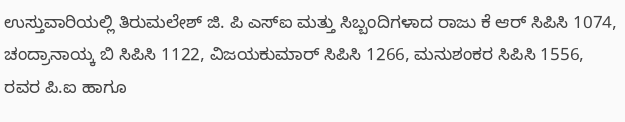ಉಸ್ತುವಾರಿಯಲ್ಲಿ ತಿರುಮಲೇಶ್ ಜಿ. ಪಿ ಎಸ್ಐ ಮತ್ತು ಸಿಬ್ಬಂದಿಗಳಾದ ರಾಜು ಕೆ ಆರ್ ಸಿಪಿಸಿ 1074, ಚಂದ್ರಾನಾಯ್ಕ ಬಿ ಸಿಪಿಸಿ 1122, ವಿಜಯಕುಮಾರ್ ಸಿಪಿಸಿ 1266, ಮನುಶಂಕರ ಸಿಪಿಸಿ 1556, ರವರ ಪಿ.ಐ ಹಾಗೂ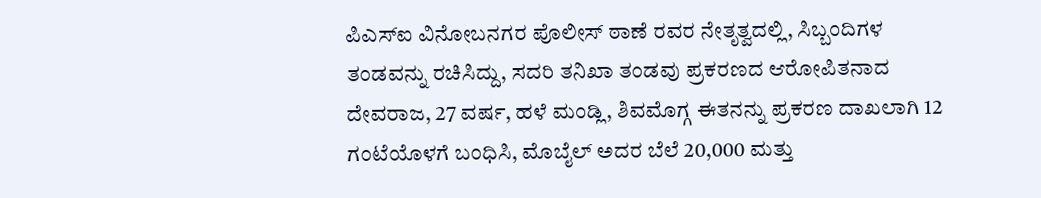ಪಿಎಸ್ಐ ವಿನೋಬನಗರ ಪೊಲೀಸ್ ಠಾಣೆ ರವರ ನೇತೃತ್ವದಲ್ಲಿ, ಸಿಬ್ಬಂದಿಗಳ ತಂಡವನ್ನು ರಚಿಸಿದ್ದು, ಸದರಿ ತನಿಖಾ ತಂಡವು ಪ್ರಕರಣದ ಆರೋಪಿತನಾದ ದೇವರಾಜ, 27 ವರ್ಷ, ಹಳೆ ಮಂಡ್ಲಿ, ಶಿವಮೊಗ್ಗ ಈತನನ್ನು ಪ್ರಕರಣ ದಾಖಲಾಗಿ 12 ಗಂಟೆಯೊಳಗೆ ಬಂಧಿಸಿ, ಮೊಬೈಲ್ ಅದರ ಬೆಲೆ 20,000 ಮತ್ತು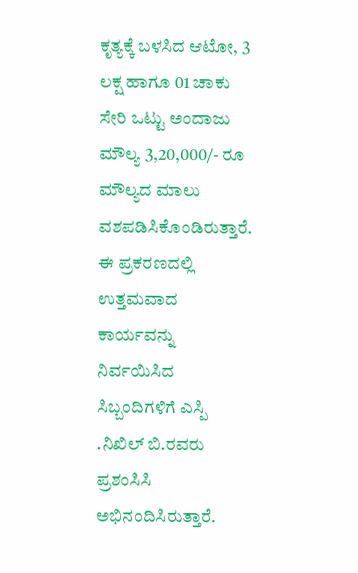ಕೃತ್ಯಕ್ಕೆ ಬಳಸಿದ ಆಟೋ, 3 ಲಕ್ಷ ಹಾಗೂ 01 ಚಾಕು ಸೇರಿ ಒಟ್ಟು ಅಂದಾಜು ಮೌಲ್ಯ 3,20,000/- ರೂ ಮೌಲ್ಯದ ಮಾಲು ವಶಪಡಿಸಿಕೊಂಡಿರುತ್ತಾರೆ.
ಈ ಪ್ರಕರಣದಲ್ಲಿ ಉತ್ತಮವಾದ ಕಾರ್ಯವನ್ನು ನಿರ್ವಯಿಸಿದ ಸಿಬ್ಬಂದಿಗಳಿಗೆ ಎಸ್ಪಿ .ನಿಖಿಲ್ ಬಿ.ರವರು
ಪ್ರಶಂಸಿಸಿ ಅಭಿನಂದಿಸಿರುತ್ತಾರೆ.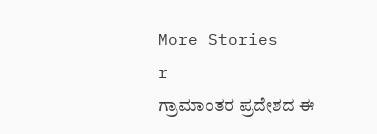More Stories
r
ಗ್ರಾಮಾಂತರ ಪ್ರದೇಶದ ಈ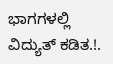ಭಾಗಗಳಲ್ಲಿ ವಿದ್ಯುತ್ ಕಡಿತ.!.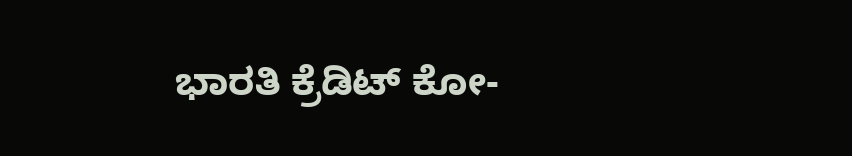ಭಾರತಿ ಕ್ರೆಡಿಟ್ ಕೋ-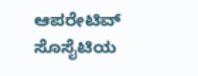ಆಪರೇಟಿವ್ ಸೊಸೈಟಿಯ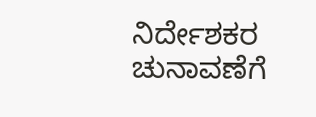ನಿರ್ದೇಶಕರ ಚುನಾವಣೆಗೆ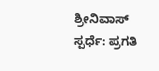ಶ್ರೀನಿವಾಸ್ ಸ್ಪರ್ಧೆ: ಪ್ರಗತಿ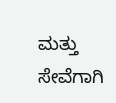ಮತ್ತು ಸೇವೆಗಾಗಿ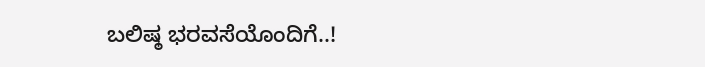ಬಲಿಷ್ಠ ಭರವಸೆಯೊಂದಿಗೆ..!